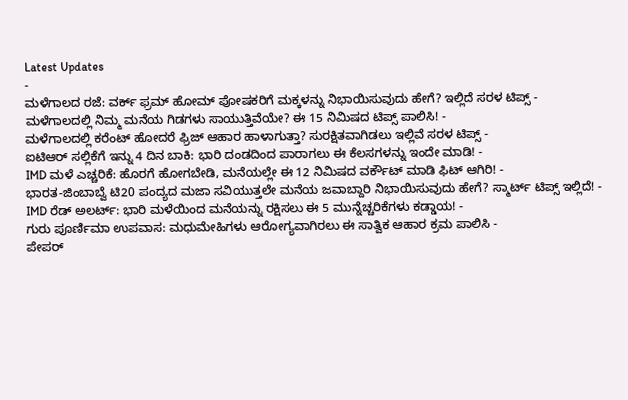Latest Updates
-
ಮಳೆಗಾಲದ ರಜೆ: ವರ್ಕ್ ಫ್ರಮ್ ಹೋಮ್ ಪೋಷಕರಿಗೆ ಮಕ್ಕಳನ್ನು ನಿಭಾಯಿಸುವುದು ಹೇಗೆ? ಇಲ್ಲಿದೆ ಸರಳ ಟಿಪ್ಸ್ -
ಮಳೆಗಾಲದಲ್ಲಿ ನಿಮ್ಮ ಮನೆಯ ಗಿಡಗಳು ಸಾಯುತ್ತಿವೆಯೇ? ಈ 15 ನಿಮಿಷದ ಟಿಪ್ಸ್ ಪಾಲಿಸಿ! -
ಮಳೆಗಾಲದಲ್ಲಿ ಕರೆಂಟ್ ಹೋದರೆ ಫ್ರಿಜ್ ಆಹಾರ ಹಾಳಾಗುತ್ತಾ? ಸುರಕ್ಷಿತವಾಗಿಡಲು ಇಲ್ಲಿವೆ ಸರಳ ಟಿಪ್ಸ್ -
ಐಟಿಆರ್ ಸಲ್ಲಿಕೆಗೆ ಇನ್ನು 4 ದಿನ ಬಾಕಿ: ಭಾರಿ ದಂಡದಿಂದ ಪಾರಾಗಲು ಈ ಕೆಲಸಗಳನ್ನು ಇಂದೇ ಮಾಡಿ! -
IMD ಮಳೆ ಎಚ್ಚರಿಕೆ: ಹೊರಗೆ ಹೋಗಬೇಡಿ, ಮನೆಯಲ್ಲೇ ಈ 12 ನಿಮಿಷದ ವರ್ಕೌಟ್ ಮಾಡಿ ಫಿಟ್ ಆಗಿರಿ! -
ಭಾರತ-ಜಿಂಬಾಬ್ವೆ ಟಿ20 ಪಂದ್ಯದ ಮಜಾ ಸವಿಯುತ್ತಲೇ ಮನೆಯ ಜವಾಬ್ದಾರಿ ನಿಭಾಯಿಸುವುದು ಹೇಗೆ? ಸ್ಮಾರ್ಟ್ ಟಿಪ್ಸ್ ಇಲ್ಲಿದೆ! -
IMD ರೆಡ್ ಅಲರ್ಟ್: ಭಾರಿ ಮಳೆಯಿಂದ ಮನೆಯನ್ನು ರಕ್ಷಿಸಲು ಈ 5 ಮುನ್ನೆಚ್ಚರಿಕೆಗಳು ಕಡ್ಡಾಯ! -
ಗುರು ಪೂರ್ಣಿಮಾ ಉಪವಾಸ: ಮಧುಮೇಹಿಗಳು ಆರೋಗ್ಯವಾಗಿರಲು ಈ ಸಾತ್ವಿಕ ಆಹಾರ ಕ್ರಮ ಪಾಲಿಸಿ -
ಪೇಪರ್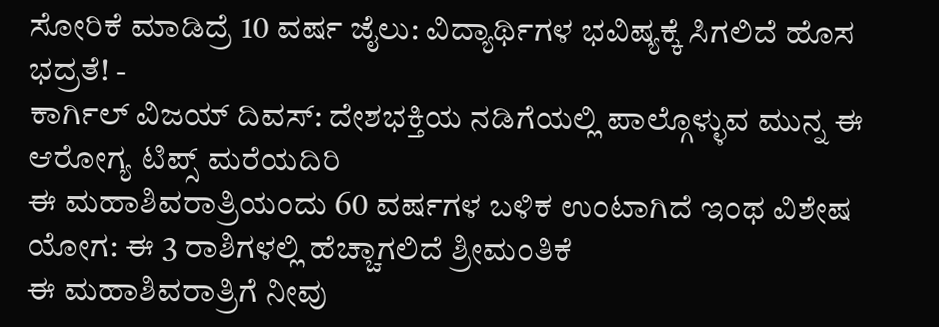ಸೋರಿಕೆ ಮಾಡಿದ್ರೆ 10 ವರ್ಷ ಜೈಲು: ವಿದ್ಯಾರ್ಥಿಗಳ ಭವಿಷ್ಯಕ್ಕೆ ಸಿಗಲಿದೆ ಹೊಸ ಭದ್ರತೆ! -
ಕಾರ್ಗಿಲ್ ವಿಜಯ್ ದಿವಸ್: ದೇಶಭಕ್ತಿಯ ನಡಿಗೆಯಲ್ಲಿ ಪಾಲ್ಗೊಳ್ಳುವ ಮುನ್ನ ಈ ಆರೋಗ್ಯ ಟಿಪ್ಸ್ ಮರೆಯದಿರಿ
ಈ ಮಹಾಶಿವರಾತ್ರಿಯಂದು 60 ವರ್ಷಗಳ ಬಳಿಕ ಉಂಟಾಗಿದೆ ಇಂಥ ವಿಶೇಷ ಯೋಗ: ಈ 3 ರಾಶಿಗಳಲ್ಲಿ ಹೆಚ್ಚಾಗಲಿದೆ ಶ್ರೀಮಂತಿಕೆ
ಈ ಮಹಾಶಿವರಾತ್ರಿಗೆ ನೀವು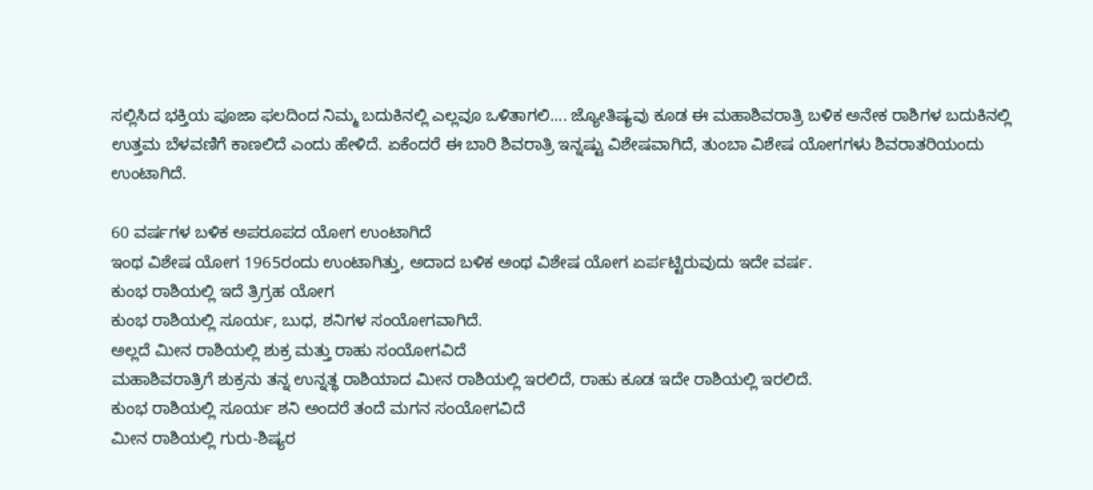ಸಲ್ಲಿಸಿದ ಭಕ್ತಿಯ ಪೂಜಾ ಫಲದಿಂದ ನಿಮ್ಮ ಬದುಕಿನಲ್ಲಿ ಎಲ್ಲವೂ ಒಳಿತಾಗಲಿ.... ಜ್ಯೋತಿಷ್ಯವು ಕೂಡ ಈ ಮಹಾಶಿವರಾತ್ರಿ ಬಳಿಕ ಅನೇಕ ರಾಶಿಗಳ ಬದುಕಿನಲ್ಲಿ ಉತ್ತಮ ಬೆಳವಣಿಗೆ ಕಾಣಲಿದೆ ಎಂದು ಹೇಳಿದೆ. ಏಕೆಂದರೆ ಈ ಬಾರಿ ಶಿವರಾತ್ರಿ ಇನ್ನಷ್ಟು ವಿಶೇಷವಾಗಿದೆ, ತುಂಬಾ ವಿಶೇಷ ಯೋಗಗಳು ಶಿವರಾತರಿಯಂದು ಉಂಟಾಗಿದೆ.

60 ವರ್ಷಗಳ ಬಳಿಕ ಅಪರೂಪದ ಯೋಗ ಉಂಟಾಗಿದೆ
ಇಂಥ ವಿಶೇಷ ಯೋಗ 1965ರಂದು ಉಂಟಾಗಿತ್ತು, ಅದಾದ ಬಳಿಕ ಅಂಥ ವಿಶೇಷ ಯೋಗ ಏರ್ಪಟ್ಟಿರುವುದು ಇದೇ ವರ್ಷ.
ಕುಂಭ ರಾಶಿಯಲ್ಲಿ ಇದೆ ತ್ರಿಗ್ರಹ ಯೋಗ
ಕುಂಭ ರಾಶಿಯಲ್ಲಿ ಸೂರ್ಯ, ಬುಧ, ಶನಿಗಳ ಸಂಯೋಗವಾಗಿದೆ.
ಅಲ್ಲದೆ ಮೀನ ರಾಶಿಯಲ್ಲಿ ಶುಕ್ರ ಮತ್ತು ರಾಹು ಸಂಯೋಗವಿದೆ
ಮಹಾಶಿವರಾತ್ರಿಗೆ ಶುಕ್ರನು ತನ್ನ ಉನ್ನತ್ಥ ರಾಶಿಯಾದ ಮೀನ ರಾಶಿಯಲ್ಲಿ ಇರಲಿದೆ, ರಾಹು ಕೂಡ ಇದೇ ರಾಶಿಯಲ್ಲಿ ಇರಲಿದೆ.
ಕುಂಭ ರಾಶಿಯಲ್ಲಿ ಸೂರ್ಯ ಶನಿ ಅಂದರೆ ತಂದೆ ಮಗನ ಸಂಯೋಗವಿದೆ
ಮೀನ ರಾಶಿಯಲ್ಲಿ ಗುರು-ಶಿಷ್ಯರ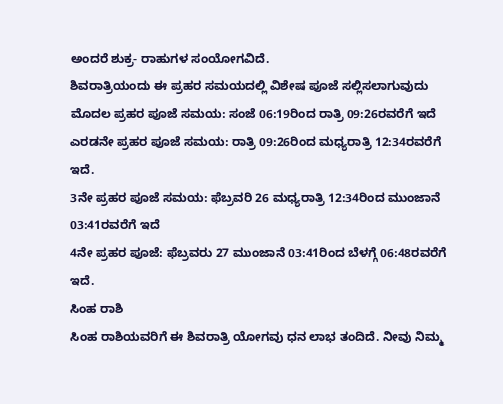ಅಂದರೆ ಶುಕ್ರ- ರಾಹುಗಳ ಸಂಯೋಗವಿದೆ.
ಶಿವರಾತ್ರಿಯಂದು ಈ ಪ್ರಹರ ಸಮಯದಲ್ಲಿ ವಿಶೇಷ ಪೂಜೆ ಸಲ್ಲಿಸಲಾಗುವುದು
ಮೊದಲ ಪ್ರಹರ ಪೂಜೆ ಸಮಯ: ಸಂಜೆ 06:19ರಿಂದ ರಾತ್ರಿ 09:26ರವರೆಗೆ ಇದೆ
ಎರಡನೇ ಪ್ರಹರ ಪೂಜೆ ಸಮಯ: ರಾತ್ರಿ 09:26ರಿಂದ ಮಧ್ಯರಾತ್ರಿ 12:34ರವರೆಗೆ ಇದೆ.
3ನೇ ಪ್ರಹರ ಪೂಜೆ ಸಮಯ: ಫೆಬ್ರವರಿ 26 ಮಧ್ಯರಾತ್ರಿ 12:34ರಿಂದ ಮುಂಜಾನೆ 03:41ರವರೆಗೆ ಇದೆ
4ನೇ ಪ್ರಹರ ಪೂಜೆ: ಫೆಬ್ರವರು 27 ಮುಂಜಾನೆ 03:41ರಿಂದ ಬೆಳಗ್ಗೆ 06:48ರವರೆಗೆ ಇದೆ.
ಸಿಂಹ ರಾಶಿ
ಸಿಂಹ ರಾಶಿಯವರಿಗೆ ಈ ಶಿವರಾತ್ರಿ ಯೋಗವು ಧನ ಲಾಭ ತಂದಿದೆ. ನೀವು ನಿಮ್ಮ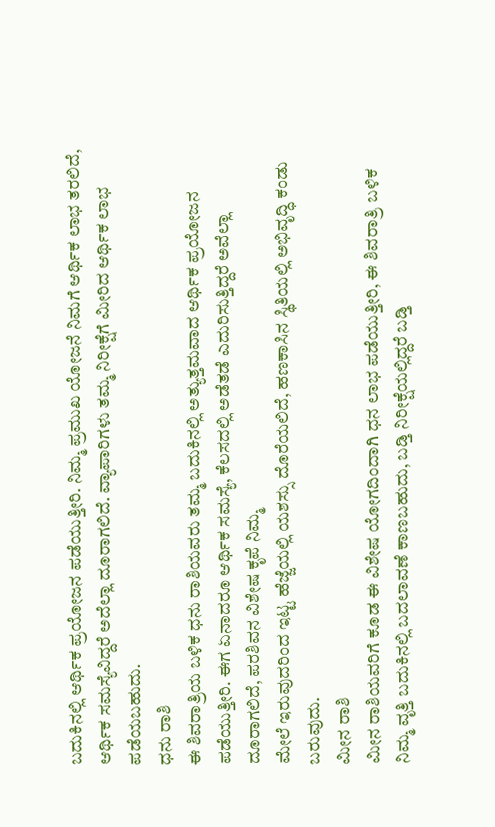ಬದುಕಿನಲ್ಲಿ ಆರ್ಥಿಕ ಪ್ರಯೋಜನ ಪಡೆಯುತ್ತೀರಿ. ನಿಮ್ಮ ಪ್ರಮುಖ ಯೋಜನೆ ನಿಮಗೆ ಆರ್ಥಿಕ ಲಾಭ ತರಲಿದೆ, ಆರ್ಥಿಕ ಸಮಸ್ಯೆವಿದ್ದರೆ ಅದೆಲ್ಲಾ ದೂರಾಗಲಿದೆ. ವ್ಯಾಪಾರಿಗಳು ತಮ್ಮ ನಿರೀಕ್ಷೆಗೆ ಮೀರಿದ ಆರ್ಥಿಕ ಲಾಭ ಪಡೆಯಬಹುದು.
ಧನು ರಾಶಿ
ಈ ಶಿವರಾತ್ರಿಯ ಬಳಿಕ ಧನು ರಾಶಿಯವರು ತಮ್ಮ ಬದುಕಿನಲ್ಲಿ ಅತ್ಯುತ್ತಮವಾದ ಆರ್ಥಿಕ ಪ್ರಯೋಜನ ಪಡೆಯುತ್ತೀರಿ. ಈಗ ಏನಾದರೂ ಆರ್ಥಿಕ ಸಮಸ್ಯೆ, ಕೆಲಸದಲ್ಲಿ ಅಡೆತಡೆ ಎದುರಿಸುತ್ತಿದ್ದರೆ ಅವೆಲ್ಲಾ ದೂರಾಗಲಿದೆ, ಪರಶಿವನ ವಿಶೇಷ ಕೃಪೆ ನಿಮ್ಮ
ಮೇಲೆ ಇರುವುದರಿಂದ ಇಟ್ಟ ಹೆಜ್ಜೆಯಲ್ಲಿ ಯಶಸ್ಸು ದೊರೆಯಲಿದೆ, ಹಣಕಾಸಿನ ಸ್ಥಿತಿಯಲ್ಲಿ ಅಭಿವೃದ್ಧಿ ಕಂಡು ಬರುವುದು.
ಮೀನ ರಾಶಿ
ಮೀನ ರಾಶಿಯವರಿಗೆ ಕೂಡ ಈ ವಿಶೇಷ ಯೋಗದಿಂದಾಗಿ ಧನ ಲಾಭ ಪಡೆಯುತ್ತೀರಿ, ಈ ಶಿವರಾತ್ರಿ ಬಳಿಕ ನಿಮ್ಮ ವೃತ್ತಿ ಬದುಕಿನಲ್ಲಿ ಬದಲಾವಣೆ ಕಾಣಬಹುದು, ಬಡ್ತಿ ನಿರೀಕ್ಷೆಯಲ್ಲಿದ್ದರೆ ಬಡ್ತಿ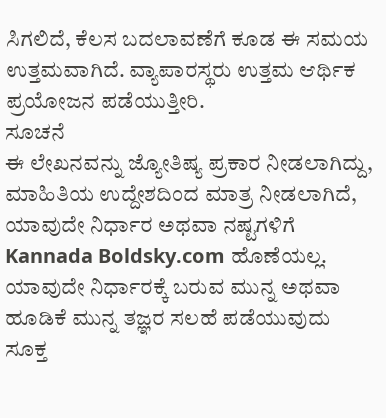ಸಿಗಲಿದೆ, ಕೆಲಸ ಬದಲಾವಣೆಗೆ ಕೂಡ ಈ ಸಮಯ ಉತ್ತಮವಾಗಿದೆ. ವ್ಯಾಪಾರಸ್ಥರು ಉತ್ತಮ ಆರ್ಥಿಕ ಪ್ರಯೋಜನ ಪಡೆಯುತ್ತೀರಿ.
ಸೂಚನೆ
ಈ ಲೇಖನವನ್ನು ಜ್ಯೋತಿಷ್ಯ ಪ್ರಕಾರ ನೀಡಲಾಗಿದ್ದು, ಮಾಹಿತಿಯ ಉದ್ದೇಶದಿಂದ ಮಾತ್ರ ನೀಡಲಾಗಿದೆ, ಯಾವುದೇ ನಿರ್ಧಾರ ಅಥವಾ ನಷ್ಟಗಳಿಗೆ Kannada Boldsky.com ಹೊಣೆಯಲ್ಲ. ಯಾವುದೇ ನಿರ್ಧಾರಕ್ಕೆ ಬರುವ ಮುನ್ನ ಅಥವಾ ಹೂಡಿಕೆ ಮುನ್ನ ತಜ್ಞರ ಸಲಹೆ ಪಡೆಯುವುದು ಸೂಕ್ತ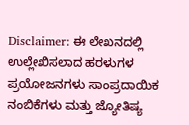Disclaimer: ಈ ಲೇಖನದಲ್ಲಿ ಉಲ್ಲೇಖಿಸಲಾದ ಹರಳುಗಳ ಪ್ರಯೋಜನಗಳು ಸಾಂಪ್ರದಾಯಿಕ ನಂಬಿಕೆಗಳು ಮತ್ತು ಜ್ಯೋತಿಷ್ಯ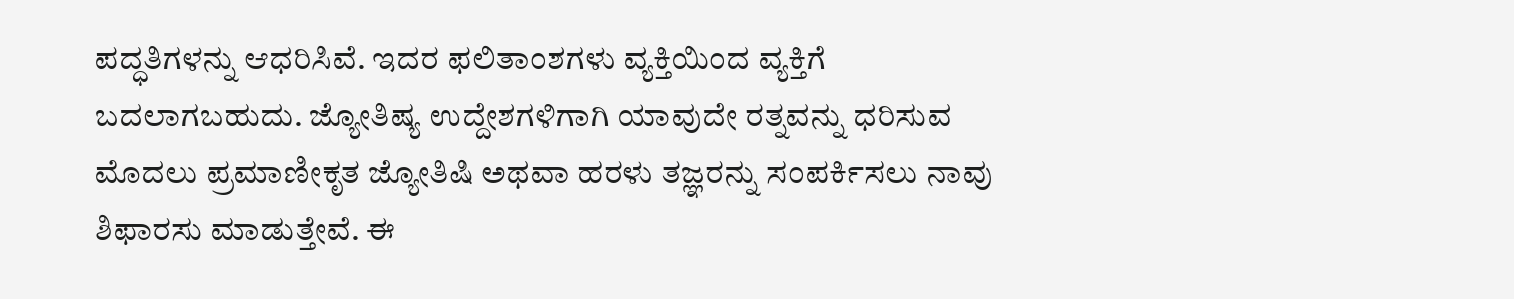ಪದ್ಧತಿಗಳನ್ನು ಆಧರಿಸಿವೆ. ಇದರ ಫಲಿತಾಂಶಗಳು ವ್ಯಕ್ತಿಯಿಂದ ವ್ಯಕ್ತಿಗೆ ಬದಲಾಗಬಹುದು. ಜ್ಯೋತಿಷ್ಯ ಉದ್ದೇಶಗಳಿಗಾಗಿ ಯಾವುದೇ ರತ್ನವನ್ನು ಧರಿಸುವ ಮೊದಲು ಪ್ರಮಾಣೀಕೃತ ಜ್ಯೋತಿಷಿ ಅಥವಾ ಹರಳು ತಜ್ಞರನ್ನು ಸಂಪರ್ಕಿಸಲು ನಾವು ಶಿಫಾರಸು ಮಾಡುತ್ತೇವೆ. ಈ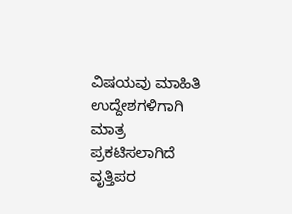ವಿಷಯವು ಮಾಹಿತಿ ಉದ್ದೇಶಗಳಿಗಾಗಿ ಮಾತ್ರ ಪ್ರಕಟಿಸಲಾಗಿದೆ ವೃತ್ತಿಪರ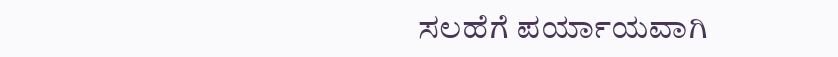ಸಲಹೆಗೆ ಪರ್ಯಾಯವಾಗಿ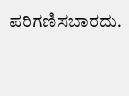ಪರಿಗಣಿಸಬಾರದು.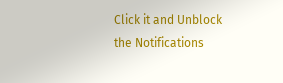Click it and Unblock the Notifications